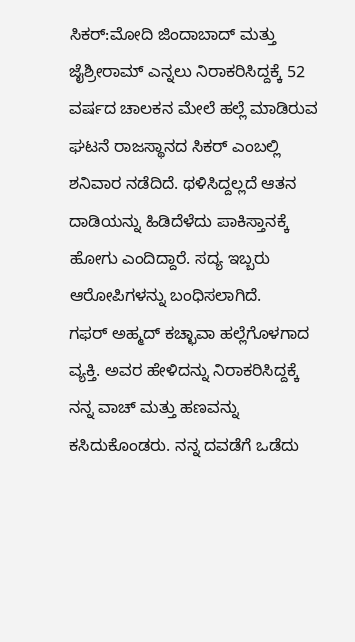ಸಿಕರ್:ಮೋದಿ ಜಿಂದಾಬಾದ್ ಮತ್ತು ಜೈಶ್ರೀರಾಮ್ ಎನ್ನಲು ನಿರಾಕರಿಸಿದ್ದಕ್ಕೆ 52 ವರ್ಷದ ಚಾಲಕನ ಮೇಲೆ ಹಲ್ಲೆ ಮಾಡಿರುವ ಘಟನೆ ರಾಜಸ್ಥಾನದ ಸಿಕರ್ ಎಂಬಲ್ಲಿ ಶನಿವಾರ ನಡೆದಿದೆ. ಥಳಿಸಿದ್ದಲ್ಲದೆ ಆತನ ದಾಡಿಯನ್ನು ಹಿಡಿದೆಳೆದು ಪಾಕಿಸ್ತಾನಕ್ಕೆ ಹೋಗು ಎಂದಿದ್ದಾರೆ. ಸದ್ಯ ಇಬ್ಬರು ಆರೋಪಿಗಳನ್ನು ಬಂಧಿಸಲಾಗಿದೆ.
ಗಫರ್ ಅಹ್ಮದ್ ಕಚ್ಛಾವಾ ಹಲ್ಲೆಗೊಳಗಾದ ವ್ಯಕ್ತಿ. ಅವರ ಹೇಳಿದನ್ನು ನಿರಾಕರಿಸಿದ್ದಕ್ಕೆ ನನ್ನ ವಾಚ್ ಮತ್ತು ಹಣವನ್ನು ಕಸಿದುಕೊಂಡರು. ನನ್ನ ದವಡೆಗೆ ಒಡೆದು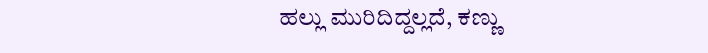ಹಲ್ಲು ಮುರಿದಿದ್ದಲ್ಲದೆ, ಕಣ್ಣು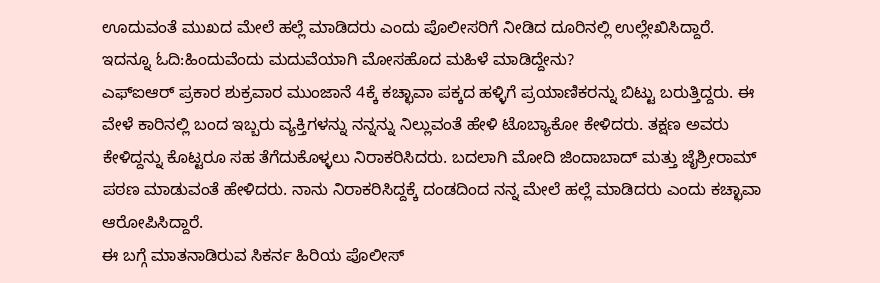ಊದುವಂತೆ ಮುಖದ ಮೇಲೆ ಹಲ್ಲೆ ಮಾಡಿದರು ಎಂದು ಪೊಲೀಸರಿಗೆ ನೀಡಿದ ದೂರಿನಲ್ಲಿ ಉಲ್ಲೇಖಿಸಿದ್ದಾರೆ.
ಇದನ್ನೂ ಓದಿ:ಹಿಂದುವೆಂದು ಮದುವೆಯಾಗಿ ಮೋಸಹೊದ ಮಹಿಳೆ ಮಾಡಿದ್ದೇನು?
ಎಫ್ಐಆರ್ ಪ್ರಕಾರ ಶುಕ್ರವಾರ ಮುಂಜಾನೆ 4ಕ್ಕೆ ಕಚ್ಛಾವಾ ಪಕ್ಕದ ಹಳ್ಳಿಗೆ ಪ್ರಯಾಣಿಕರನ್ನು ಬಿಟ್ಟು ಬರುತ್ತಿದ್ದರು. ಈ ವೇಳೆ ಕಾರಿನಲ್ಲಿ ಬಂದ ಇಬ್ಬರು ವ್ಯಕ್ತಿಗಳನ್ನು ನನ್ನನ್ನು ನಿಲ್ಲುವಂತೆ ಹೇಳಿ ಟೊಬ್ಯಾಕೋ ಕೇಳಿದರು. ತಕ್ಷಣ ಅವರು ಕೇಳಿದ್ದನ್ನು ಕೊಟ್ಟರೂ ಸಹ ತೆಗೆದುಕೊಳ್ಳಲು ನಿರಾಕರಿಸಿದರು. ಬದಲಾಗಿ ಮೋದಿ ಜಿಂದಾಬಾದ್ ಮತ್ತು ಜೈಶ್ರೀರಾಮ್ ಪಠಣ ಮಾಡುವಂತೆ ಹೇಳಿದರು. ನಾನು ನಿರಾಕರಿಸಿದ್ದಕ್ಕೆ ದಂಡದಿಂದ ನನ್ನ ಮೇಲೆ ಹಲ್ಲೆ ಮಾಡಿದರು ಎಂದು ಕಚ್ಛಾವಾ ಆರೋಪಿಸಿದ್ದಾರೆ.
ಈ ಬಗ್ಗೆ ಮಾತನಾಡಿರುವ ಸಿಕರ್ನ ಹಿರಿಯ ಪೊಲೀಸ್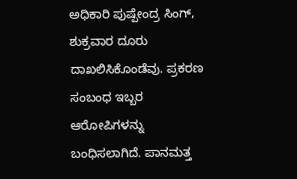ಅಧಿಕಾರಿ ಪುಷ್ಪೇಂದ್ರ ಸಿಂಗ್, ಶುಕ್ರವಾರ ದೂರು ದಾಖಲಿಸಿಕೊಂಡೆವು. ಪ್ರಕರಣ ಸಂಬಂಧ ಇಬ್ಬರ ಆರೋಪಿಗಳನ್ನು ಬಂಧಿಸಲಾಗಿದೆ. ಪಾನಮತ್ತ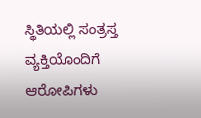ಸ್ಥಿತಿಯಲ್ಲಿ ಸಂತ್ರಸ್ತ ವ್ಯಕ್ತಿಯೊಂದಿಗೆ ಆರೋಪಿಗಳು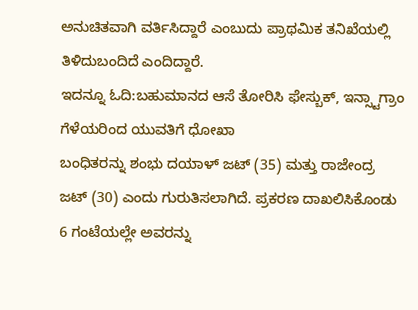ಅನುಚಿತವಾಗಿ ವರ್ತಿಸಿದ್ದಾರೆ ಎಂಬುದು ಪ್ರಾಥಮಿಕ ತನಿಖೆಯಲ್ಲಿ ತಿಳಿದುಬಂದಿದೆ ಎಂದಿದ್ದಾರೆ.
ಇದನ್ನೂ ಓದಿ:ಬಹುಮಾನದ ಆಸೆ ತೋರಿಸಿ ಫೇಸ್ಬುಕ್, ಇನ್ಸ್ಟಾಗ್ರಾಂ ಗೆಳೆಯರಿಂದ ಯುವತಿಗೆ ಧೋಖಾ
ಬಂಧಿತರನ್ನು ಶಂಭು ದಯಾಳ್ ಜಟ್ (35) ಮತ್ತು ರಾಜೇಂದ್ರ ಜಟ್ (30) ಎಂದು ಗುರುತಿಸಲಾಗಿದೆ. ಪ್ರಕರಣ ದಾಖಲಿಸಿಕೊಂಡು 6 ಗಂಟೆಯಲ್ಲೇ ಅವರನ್ನು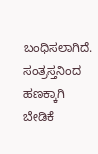ಬಂಧಿಸಲಾಗಿದೆ. ಸಂತ್ರಸ್ತನಿಂದ ಹಣಕ್ಕಾಗಿ ಬೇಡಿಕೆ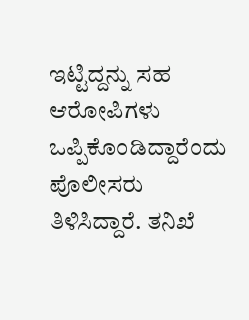ಇಟ್ಟಿದ್ದನ್ನು ಸಹ ಆರೋಪಿಗಳು ಒಪ್ಪಿಕೊಂಡಿದ್ದಾರೆಂದು ಪೊಲೀಸರು ತಿಳಿಸಿದ್ದಾರೆ. ತನಿಖೆ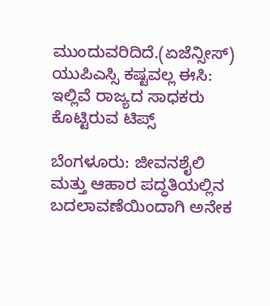ಮುಂದುವರಿದಿದೆ.(ಏಜೆನ್ಸೀಸ್)
ಯುಪಿಎಸ್ಸಿ ಕಷ್ಟವಲ್ಲ ಈಸಿ: ಇಲ್ಲಿವೆ ರಾಜ್ಯದ ಸಾಧಕರು ಕೊಟ್ಟಿರುವ ಟಿಪ್ಸ್

ಬೆಂಗಳೂರು: ಜೀವನಶೈಲಿ ಮತ್ತು ಆಹಾರ ಪದ್ಧತಿಯಲ್ಲಿನ ಬದಲಾವಣೆಯಿಂದಾಗಿ ಅನೇಕ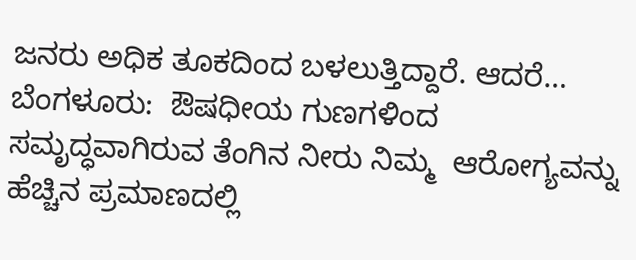ಜನರು ಅಧಿಕ ತೂಕದಿಂದ ಬಳಲುತ್ತಿದ್ದಾರೆ. ಆದರೆ…
ಬೆಂಗಳೂರು:  ಔಷಧೀಯ ಗುಣಗಳಿಂದ ಸಮೃದ್ಧವಾಗಿರುವ ತೆಂಗಿನ ನೀರು ನಿಮ್ಮ  ಆರೋಗ್ಯವನ್ನು ಹೆಚ್ಚಿನ ಪ್ರಮಾಣದಲ್ಲಿ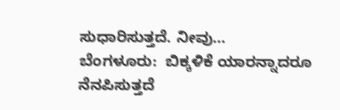ಸುಧಾರಿಸುತ್ತದೆ. ನೀವು…
ಬೆಂಗಳೂರು:  ಬಿಕ್ಕಳಿಕೆ ಯಾರನ್ನಾದರೂ ನೆನಪಿಸುತ್ತದೆ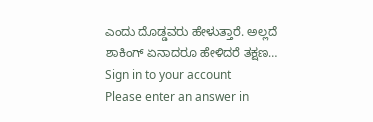ಎಂದು ದೊಡ್ಡವರು ಹೇಳುತ್ತಾರೆ. ಅಲ್ಲದೆ ಶಾಕಿಂಗ್ ಏನಾದರೂ ಹೇಳಿದರೆ ತಕ್ಷಣ…
Sign in to your account
Please enter an answer in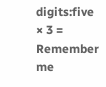digits:five × 3 =
Remember me